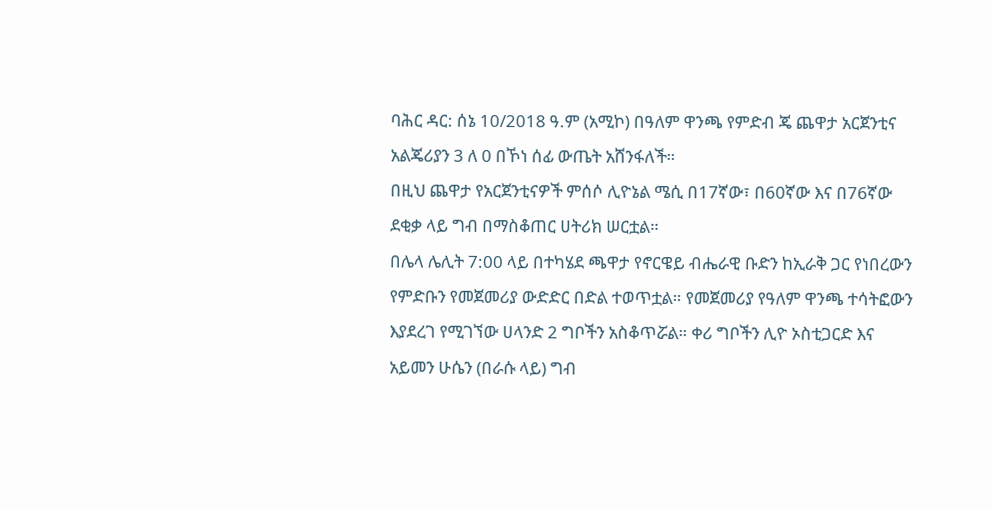ባሕር ዳር: ሰኔ 10/2018 ዓ.ም (አሚኮ) በዓለም ዋንጫ የምድብ ጄ ጨዋታ አርጀንቲና አልጄሪያን 3 ለ 0 በኾነ ሰፊ ውጤት አሸንፋለች።
በዚህ ጨዋታ የአርጀንቲናዎች ምሰሶ ሊዮኔል ሜሲ በ17ኛው፣ በ60ኛው እና በ76ኛው ደቂቃ ላይ ግብ በማስቆጠር ሀትሪክ ሠርቷል።
በሌላ ሌሊት 7:00 ላይ በተካሄደ ጫዋታ የኖርዌይ ብሔራዊ ቡድን ከኢራቅ ጋር የነበረውን የምድቡን የመጀመሪያ ውድድር በድል ተወጥቷል። የመጀመሪያ የዓለም ዋንጫ ተሳትፎውን እያደረገ የሚገኘው ሀላንድ 2 ግቦችን አስቆጥሯል። ቀሪ ግቦችን ሊዮ ኦስቲጋርድ እና አይመን ሁሴን (በራሱ ላይ) ግብ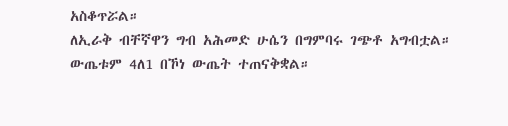አስቆጥሯል።
ለኢራቅ ብቸኛዋን ግብ አሕመድ ሁሴን በግምባሩ ገጭቶ አግብቷል። ውጤቱም 4ለ1 በኾነ ውጤት ተጠናቅቋል።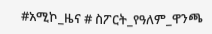#አሚኮ_ዜና # ስፖርት_የዓለም_ዋንጫ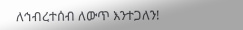ለኅብረተሰብ ለውጥ እንተጋለን!